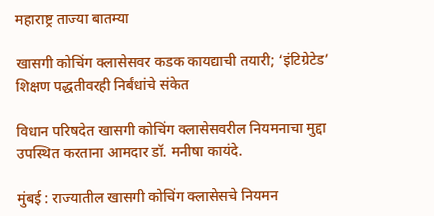महाराष्ट्र ताज्या बातम्या

खासगी कोचिंग क्लासेसवर कडक कायद्याची तयारी; ‘इंटिग्रेटेड’ शिक्षण पद्धतीवरही निर्बंधांचे संकेत

विधान परिषदेत खासगी कोचिंग क्लासेसवरील नियमनाचा मुद्दा उपस्थित करताना आमदार डॉ. मनीषा कायंदे.

मुंबई : राज्यातील खासगी कोचिंग क्लासेसचे नियमन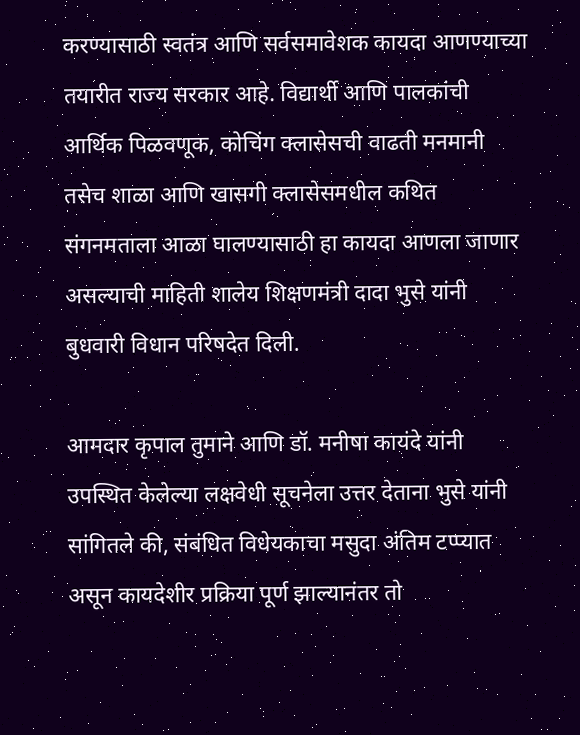करण्यासाठी स्वतंत्र आणि सर्वसमावेशक कायदा आणण्याच्या तयारीत राज्य सरकार आहे. विद्यार्थी आणि पालकांची आर्थिक पिळवणूक, कोचिंग क्लासेसची वाढती मनमानी तसेच शाळा आणि खासगी क्लासेसमधील कथित संगनमताला आळा घालण्यासाठी हा कायदा आणला जाणार असल्याची माहिती शालेय शिक्षणमंत्री दादा भुसे यांनी बुधवारी विधान परिषदेत दिली.

आमदार कृपाल तुमाने आणि डॉ. मनीषा कायंदे यांनी उपस्थित केलेल्या लक्षवेधी सूचनेला उत्तर देताना भुसे यांनी सांगितले की, संबंधित विधेयकाचा मसुदा अंतिम टप्प्यात असून कायदेशीर प्रक्रिया पूर्ण झाल्यानंतर तो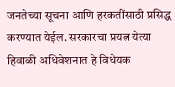जनतेच्या सूचना आणि हरकतींसाठी प्रसिद्ध करण्यात येईल. सरकारचा प्रयत्न येत्या हिवाळी अधिवेशनात हे विधेयक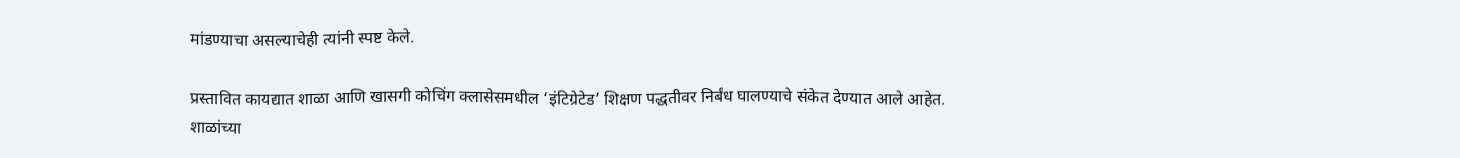मांडण्याचा असल्याचेही त्यांनी स्पष्ट केले.

प्रस्तावित कायद्यात शाळा आणि खासगी कोचिंग क्लासेसमधील ‘इंटिग्रेटेड’ शिक्षण पद्धतीवर निर्बंध घालण्याचे संकेत देण्यात आले आहेत. शाळांच्या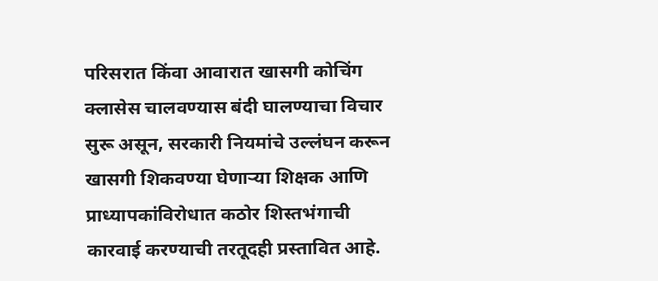परिसरात किंवा आवारात खासगी कोचिंग क्लासेस चालवण्यास बंदी घालण्याचा विचार सुरू असून, सरकारी नियमांचे उल्लंघन करून खासगी शिकवण्या घेणाऱ्या शिक्षक आणि प्राध्यापकांविरोधात कठोर शिस्तभंगाची कारवाई करण्याची तरतूदही प्रस्तावित आहे.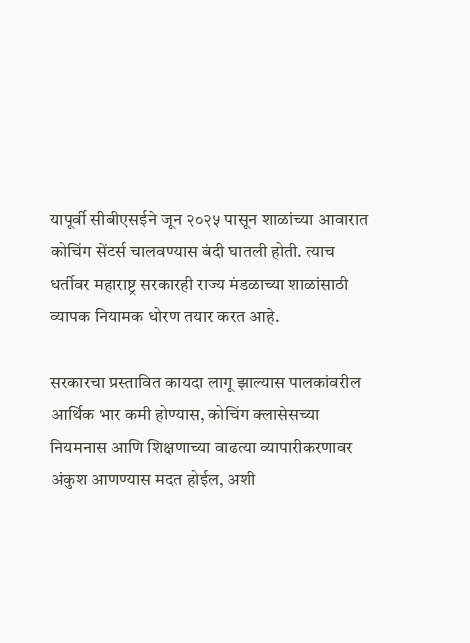यापूर्वी सीबीएसईने जून २०२५ पासून शाळांच्या आवारात कोचिंग सेंटर्स चालवण्यास बंदी घातली होती. त्याच धर्तीवर महाराष्ट्र सरकारही राज्य मंडळाच्या शाळांसाठी व्यापक नियामक धोरण तयार करत आहे.

सरकारचा प्रस्तावित कायदा लागू झाल्यास पालकांवरील आर्थिक भार कमी होण्यास, कोचिंग क्लासेसच्या नियमनास आणि शिक्षणाच्या वाढत्या व्यापारीकरणावर अंकुश आणण्यास मदत होईल, अशी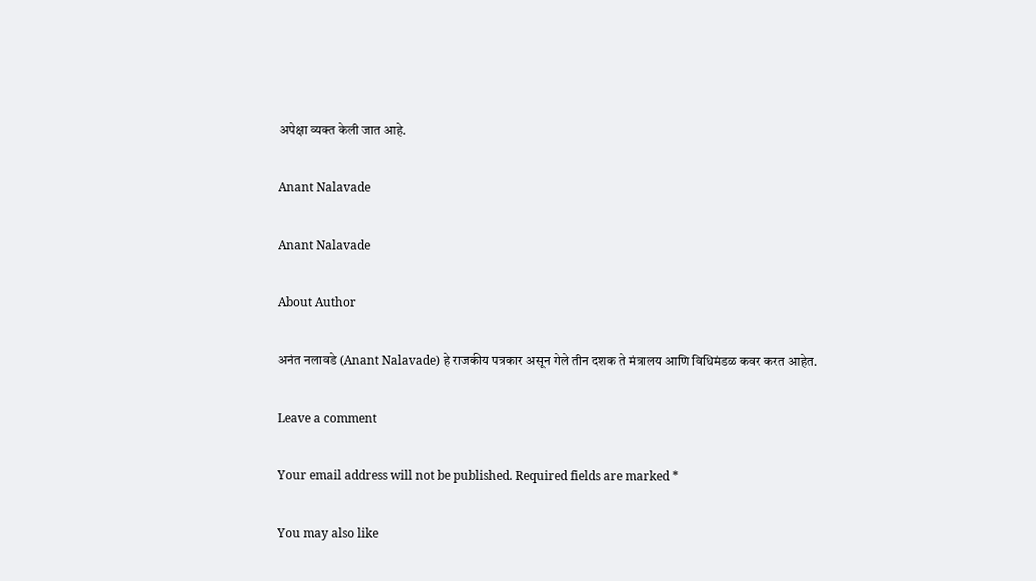अपेक्षा व्यक्त केली जात आहे.

Anant Nalavade

Anant Nalavade

About Author

अनंत नलावडे (Anant Nalavade) हे राजकीय पत्रकार असून गेले तीन दशक ते मंत्रालय आणि विधिमंडळ कवर करत आहेत.

Leave a comment

Your email address will not be published. Required fields are marked *

You may also like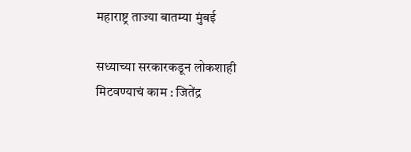महाराष्ट्र ताज्या बातम्या मुंबई

सध्याच्या सरकारकडून लोकशाही मिटवण्याचं काम : जितेंद्र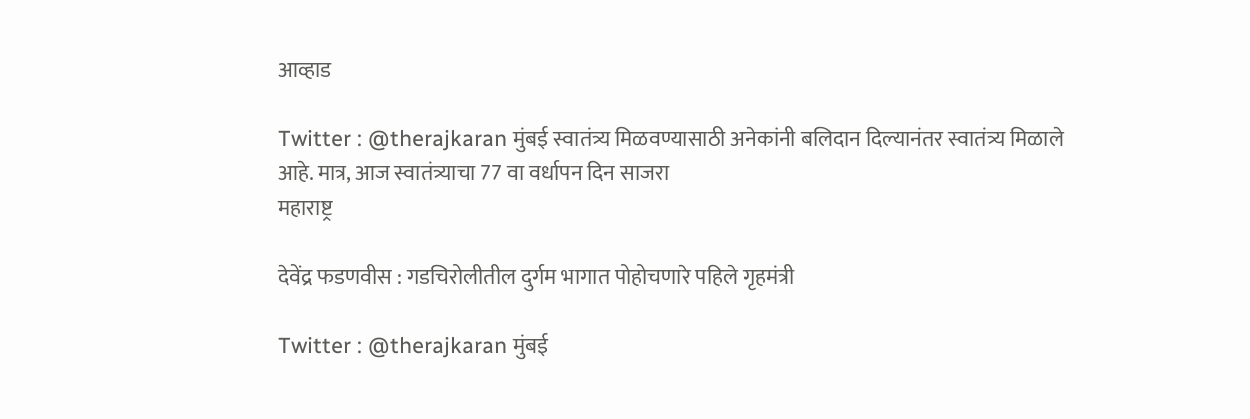आव्हाड

Twitter : @therajkaran मुंबई स्वातंत्र्य मिळवण्यासाठी अनेकांनी बलिदान दिल्यानंतर स्वातंत्र्य मिळाले आहे. मात्र, आज स्वातंत्र्याचा 77 वा वर्धापन दिन साजरा
महाराष्ट्र

देवेंद्र फडणवीस : गडचिरोलीतील दुर्गम भागात पोहोचणारे पहिले गृहमंत्री

Twitter : @therajkaran मुंबई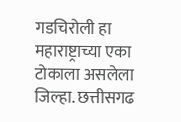गडचिरोली हा महाराष्ट्राच्या एका टोकाला असलेला जिल्हा. छत्तीसगढ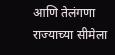आणि तेलंगणा राज्याच्या सीमेला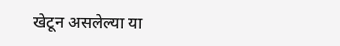खेटून असलेल्या या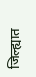जिल्ह्यात